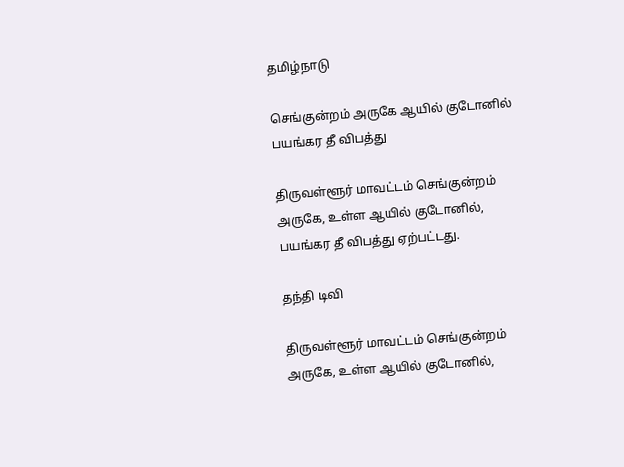தமிழ்நாடு

செங்குன்றம் அருகே ஆயில் குடோனில் பயங்கர தீ விபத்து

திருவள்ளூர் மாவட்டம் செங்குன்றம் அருகே, உள்ள ஆயில் குடோனில், பயங்கர தீ விபத்து ஏற்பட்டது.

தந்தி டிவி

திருவள்ளூர் மாவட்டம் செங்குன்றம் அருகே, உள்ள ஆயில் குடோனில்,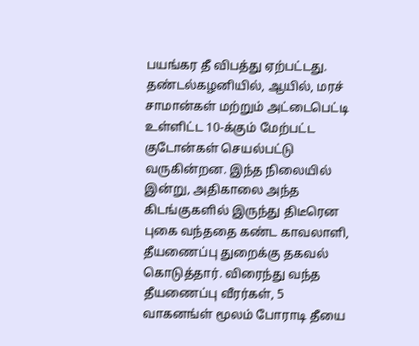பயங்கர தீ விபத்து ஏற்பட்டது. தண்டல்கழனியில், ஆயில், மரச் சாமான்கள் மற்றும் அட்டைபெட்டி உள்ளிட்ட 10-க்கும் மேற்பட்ட குடோன்கள் செயல்பட்டு வருகின்றன. இந்த நிலையில் இன்று, அதிகாலை அந்த கிடங்குகளில் இருந்து திடீரென புகை வந்ததை கண்ட காவலாளி, தீயணைப்பு துறைக்கு தகவல் கொடுத்தார். விரைந்து வந்த தீயணைப்பு வீரர்கள், 5 வாகனங்ள் மூலம் போராடி தீயை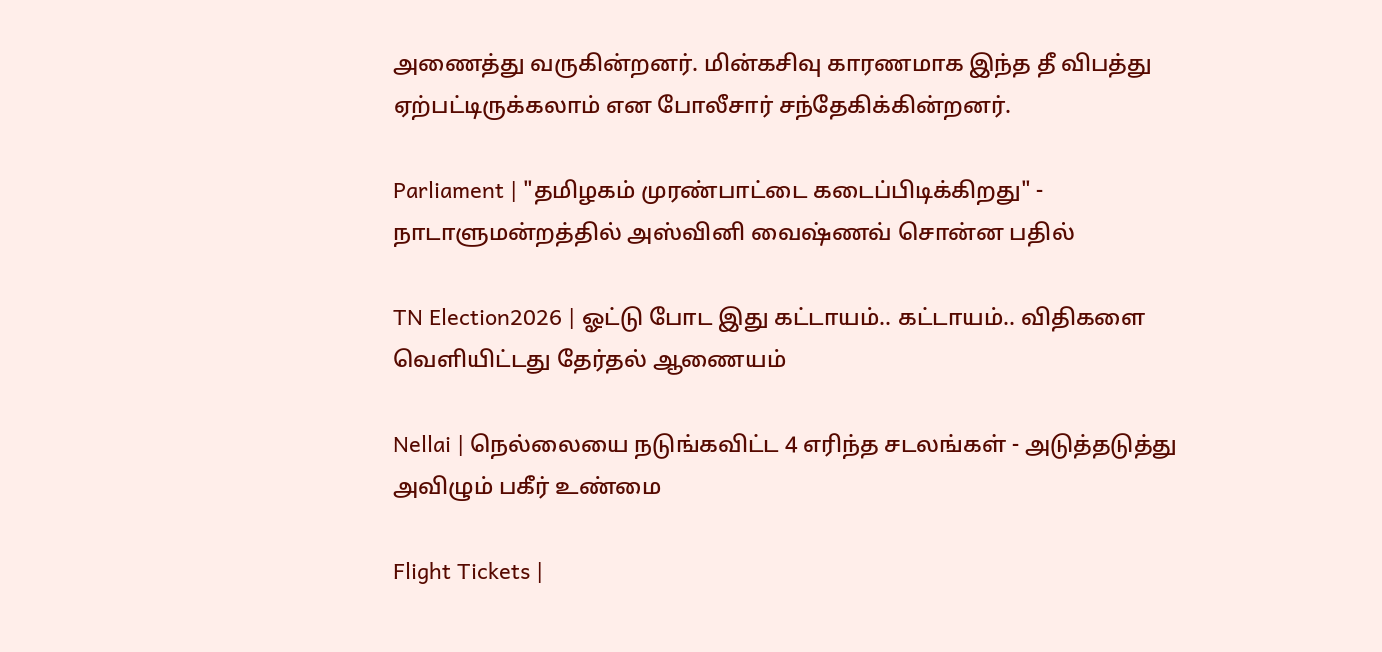அணைத்து வருகின்றனர். மின்கசிவு காரணமாக இந்த தீ விபத்து ஏற்பட்டிருக்கலாம் என போலீசார் சந்தேகிக்கின்றனர்.

Parliament | "தமிழகம் முரண்பாட்டை கடைப்பிடிக்கிறது" - நாடாளுமன்றத்தில் அஸ்வினி வைஷ்ணவ் சொன்ன பதில்

TN Election2026 | ஓட்டு போட இது கட்டாயம்.. கட்டாயம்.. விதிகளை வெளியிட்டது தேர்தல் ஆணையம்

Nellai | நெல்லையை நடுங்கவிட்ட 4 எரிந்த சடலங்கள் - அடுத்தடுத்து அவிழும் பகீர் உண்மை

Flight Tickets |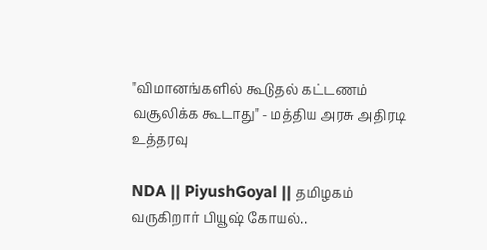"விமானங்களில் கூடுதல் கட்டணம் வசூலிக்க கூடாது" - மத்திய அரசு அதிரடி உத்தரவு

NDA || PiyushGoyal || தமிழகம் வருகிறார் பியூஷ் கோயல்..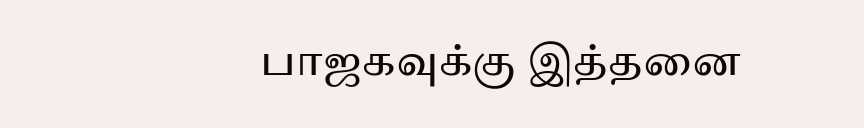பாஜகவுக்கு இத்தனை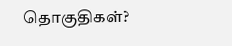தொகுதிகள்?